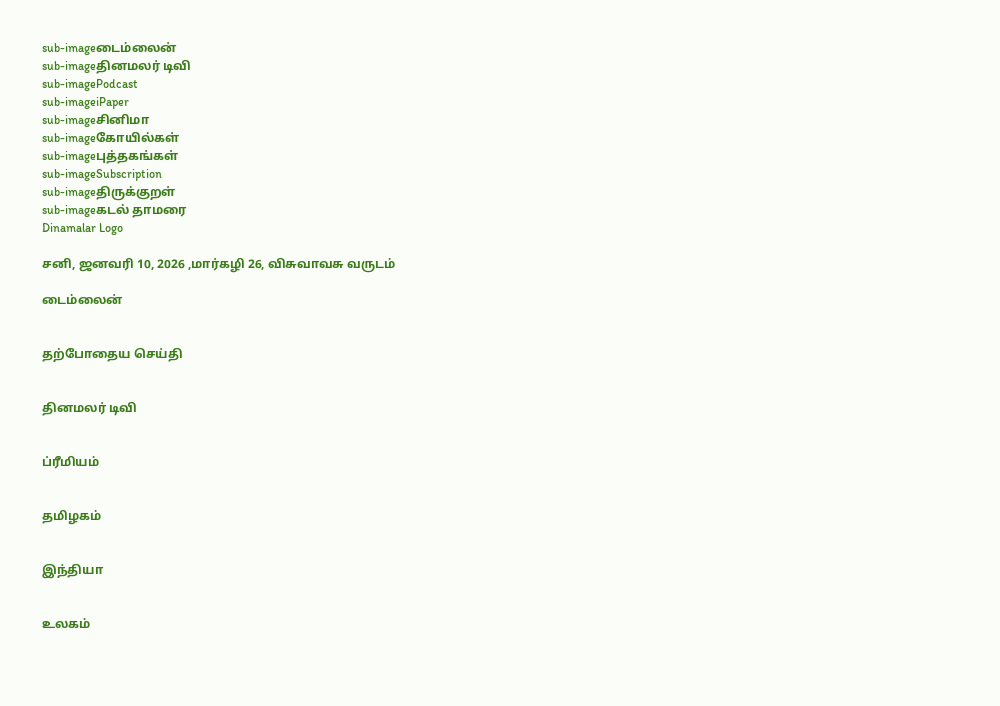sub-imageடைம்லைன்
sub-imageதினமலர் டிவி
sub-imagePodcast
sub-imageiPaper
sub-imageசினிமா
sub-imageகோயில்கள்
sub-imageபுத்தகங்கள்
sub-imageSubscription
sub-imageதிருக்குறள்
sub-imageகடல் தாமரை
Dinamalar Logo

சனி, ஜனவரி 10, 2026 ,மார்கழி 26, விசுவாவசு வருடம்

டைம்லைன்


தற்போதைய செய்தி


தினமலர் டிவி


ப்ரீமியம்


தமிழகம்


இந்தியா


உலகம்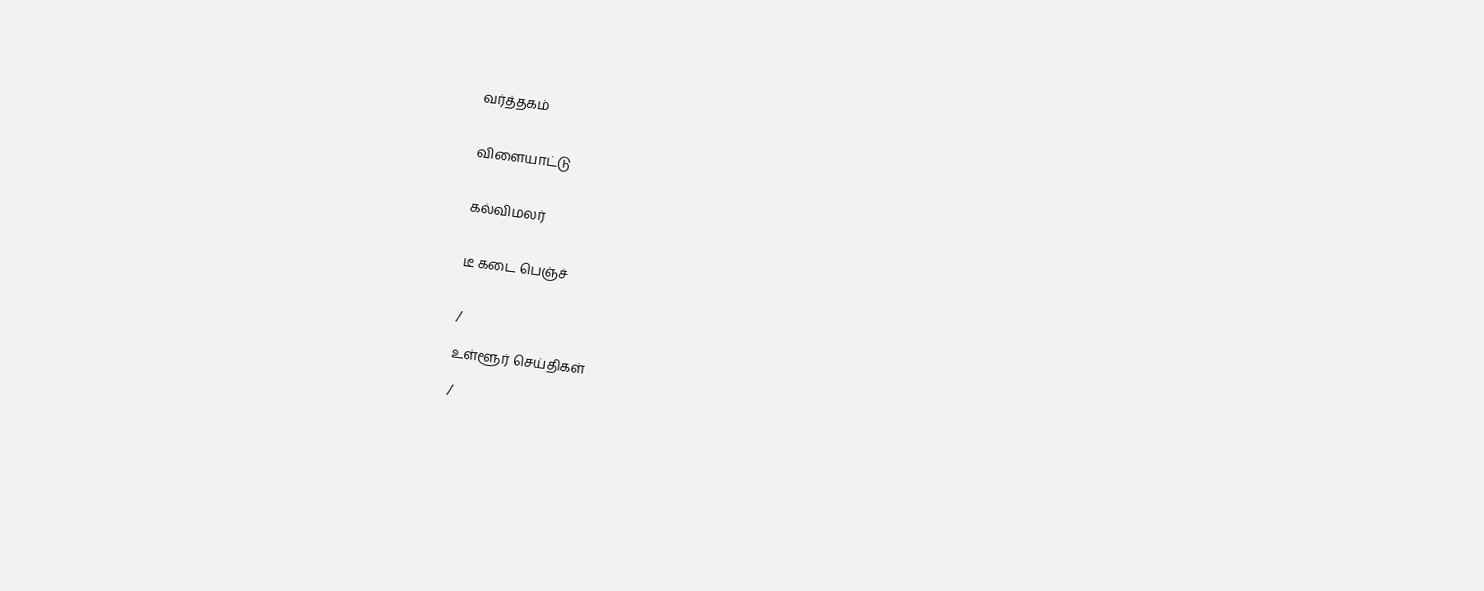வர்த்தகம்


விளையாட்டு


கல்விமலர்


டீ கடை பெஞ்ச்


/

உள்ளூர் செய்திகள்

/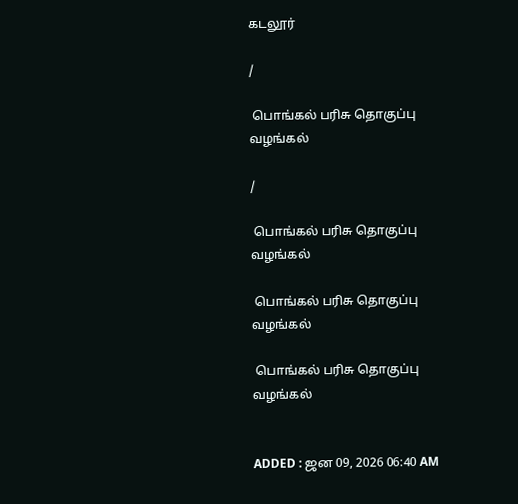கடலூர்

/

 பொங்கல் பரிசு தொகுப்பு வழங்கல்

/

 பொங்கல் பரிசு தொகுப்பு வழங்கல்

 பொங்கல் பரிசு தொகுப்பு வழங்கல்

 பொங்கல் பரிசு தொகுப்பு வழங்கல்


ADDED : ஜன 09, 2026 06:40 AM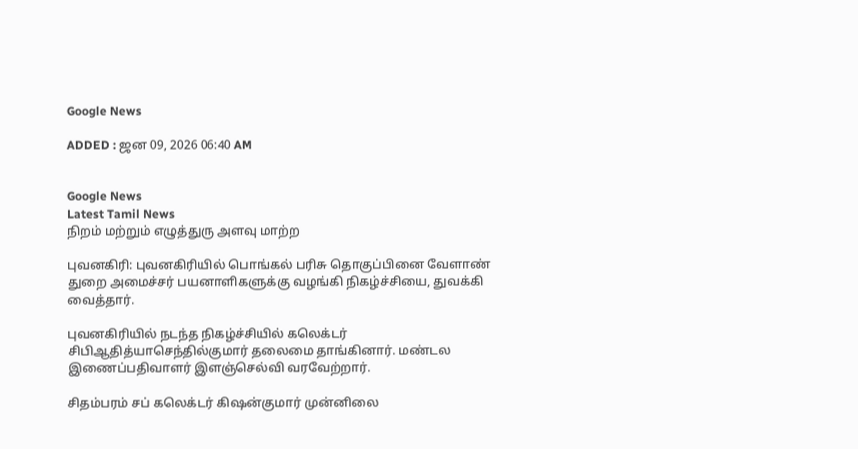Google News

ADDED : ஜன 09, 2026 06:40 AM


Google News
Latest Tamil News
நிறம் மற்றும் எழுத்துரு அளவு மாற்ற

புவனகிரி: புவனகிரியில் பொங்கல் பரிசு தொகுப்பினை வேளாண் துறை அமைச்சர் பயனாளிகளுக்கு வழங்கி நிகழ்ச்சியை, துவக்கி வைத்தார்.

புவனகிரியில் நடந்த நிகழ்ச்சியில் கலெக்டர் சிபிஆதித்யாசெந்தில்குமார் தலைமை தாங்கினார். மண்டல இணைப்பதிவாளர் இளஞ்செல்வி வரவேற்றார்.

சிதம்பரம் சப் கலெக்டர் கிஷன்குமார் முன்னிலை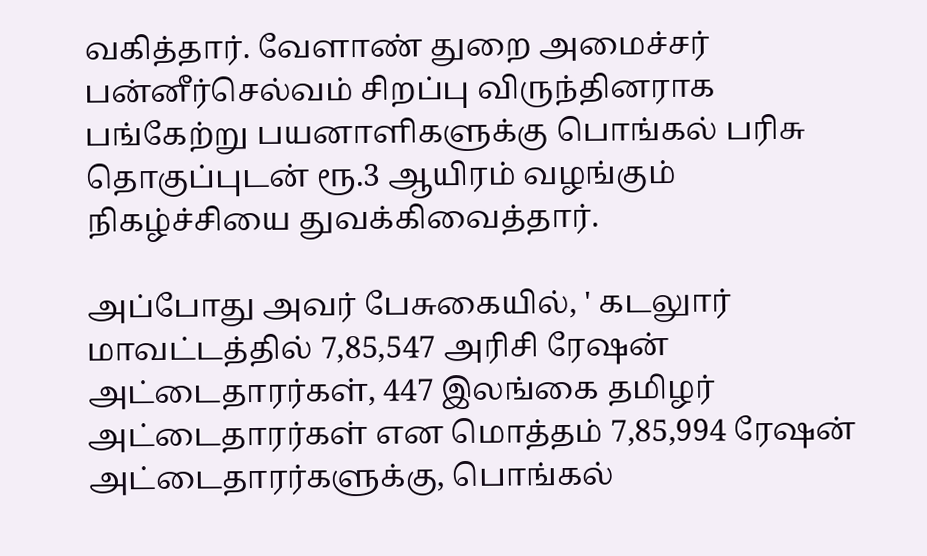வகித்தார். வேளாண் துறை அமைச்சர் பன்னீர்செல்வம் சிறப்பு விருந்தினராக பங்கேற்று பயனாளிகளுக்கு பொங்கல் பரிசு தொகுப்புடன் ரூ.3 ஆயிரம் வழங்கும் நிகழ்ச்சியை துவக்கிவைத்தார்.

அப்போது அவர் பேசுகையில், ' கடலுார் மாவட்டத்தில் 7,85,547 அரிசி ரேஷன் அட்டைதாரர்கள், 447 இலங்கை தமிழர் அட்டைதாரர்கள் என மொத்தம் 7,85,994 ரேஷன் அட்டைதாரர்களுக்கு, பொங்கல்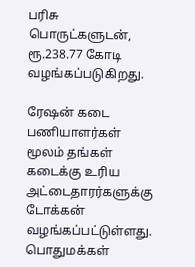பரிசு பொருட்களுடன், ரூ.238.77 கோடி வழங்கப்படுகிறது.

ரேஷன் கடை பணியாளர்கள் மூலம் தங்கள் கடைக்கு உரிய அட்டைதாரர்களுக்கு டோக்கன் வழங்கப்பட்டுள்ளது. பொதுமக்கள்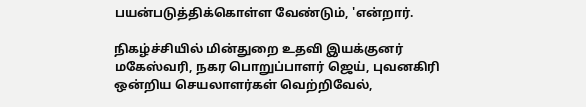பயன்படுத்திக்கொள்ள வேண்டும், 'என்றார்.

நிகழ்ச்சியில் மின்துறை உதவி இயக்குனர் மகேஸ்வரி, நகர பொறுப்பாளர் ஜெய், புவனகிரி ஒன்றிய செயலாளர்கள் வெற்றிவேல்,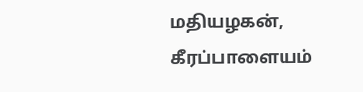மதியழகன், கீரப்பாளையம்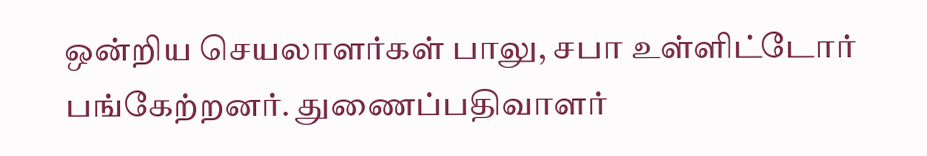ஒன்றிய செயலாளர்கள் பாலு, சபா உள்ளிட்டோர் பங்கேற்றனர். துணைப்பதிவாளர்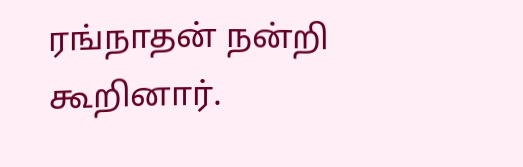ரங்நாதன் நன்றி கூறினார்.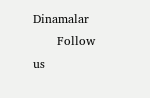Dinamalar
      Follow us